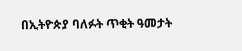በኢትዮጵያ ባለፉት ጥቂት ዓመታት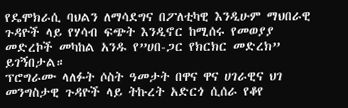የዴሞክራሲ ባህልን ለማሳደግና በፖለቲካዊ እንዲሁም ማህበራዊ ጉዳዮች ላይ የሃሳብ ፍጭት እንዲኖር ከሚሰሩ የመወያያ መድረኮች መካከል አንዱ የ”ሀበ-ጋር የክርክር መድረክ” ይገኝበታል።
ፕሮግራሙ ላለፉት ሶስት ዓመታት በዋና ዋና ሀገራዊና ህገ መንግስታዊ ጉዳዮች ላይ ትኩረት አድርጎ ሲሰራ የቆየ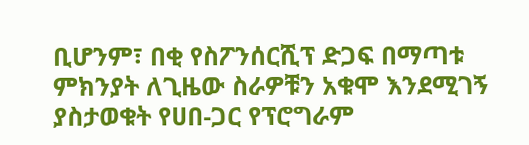ቢሆንም፣ በቂ የስፖንሰርሺፕ ድጋፍ በማጣቱ ምክንያት ለጊዜው ስራዎቹን አቁሞ እንደሚገኝ ያስታወቁት የሀበ-ጋር የፕሮግራም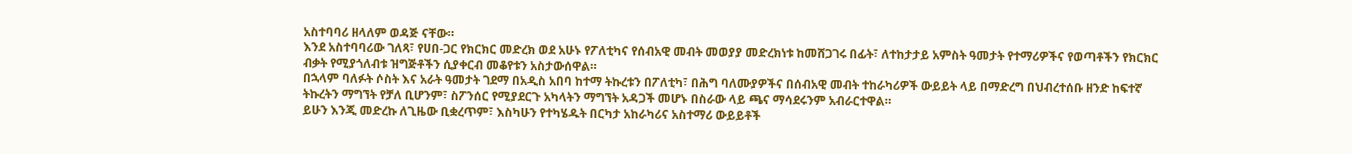አስተባባሪ ዘላለም ወዳጅ ናቸው።
እንደ አስተባባሪው ገለጻ፣ የሀበ-ጋር የክርክር መድረክ ወደ አሁኑ የፖለቲካና የሰብአዊ መብት መወያያ መድረክነቱ ከመሸጋገሩ በፊት፣ ለተከታታይ አምስት ዓመታት የተማሪዎችና የወጣቶችን የክርክር ብቃት የሚያጎለብቱ ዝግጅቶችን ሲያቀርብ መቆየቱን አስታውሰዋል።
በኋላም ባለፉት ሶስት እና አራት ዓመታት ገደማ በአዲስ አበባ ከተማ ትኩረቱን በፖለቲካ፣ በሕግ ባለሙያዎችና በሰብአዊ መብት ተከራካሪዎች ውይይት ላይ በማድረግ በህብረተሰቡ ዘንድ ከፍተኛ ትኩረትን ማግኘት የቻለ ቢሆንም፣ ስፖንሰር የሚያደርጉ አካላትን ማግኘት አዳጋች መሆኑ በስራው ላይ ጫና ማሳደሩንም አብራርተዋል።
ይሁን እንጂ መድረኩ ለጊዜው ቢቋረጥም፣ እስካሁን የተካሄዱት በርካታ አከራካሪና አስተማሪ ውይይቶች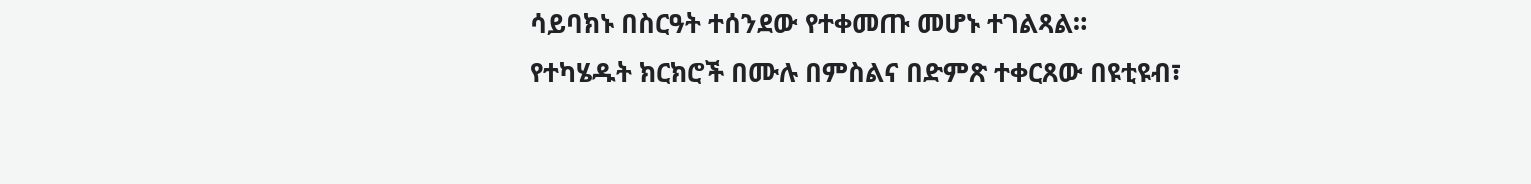ሳይባክኑ በስርዓት ተሰንደው የተቀመጡ መሆኑ ተገልጻል። የተካሄዱት ክርክሮች በሙሉ በምስልና በድምጽ ተቀርጸው በዩቲዩብ፣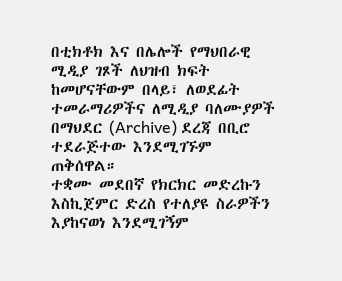በቲክቶክ እና በሌሎች የማህበራዊ ሚዲያ ገጾች ለህዝብ ክፍት ከመሆናቸውም በላይ፣ ለወደፊት ተመራማሪዎችና ለሚዲያ ባለሙያዎች በማህደር (Archive) ደረጃ በቢሮ ተደራጅተው እንደሚገኙም ጠቅሰዋል።
ተቋሙ መደበኛ የክርክር መድረኩን እስኪጀምር ድረስ የተለያዩ ስራዎችን እያከናወነ እንደሚገኝም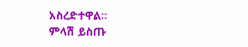አስረድተዋል።
ምላሽ ይስጡ